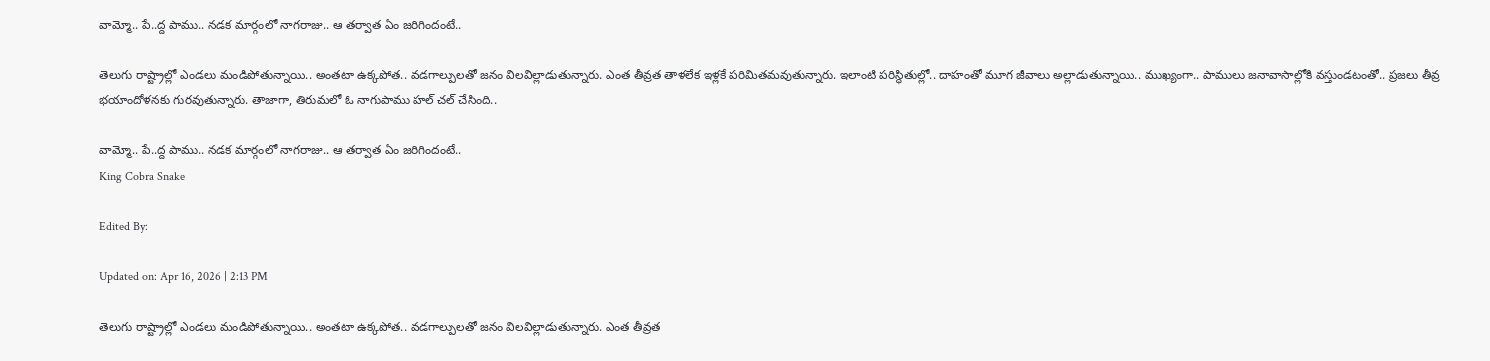వామ్మో.. పే..ద్ద పాము.. నడక మార్గంలో నాగరాజు.. ఆ తర్వాత ఏం జరిగిందంటే..

తెలుగు రాష్ట్రాల్లో ఎండలు మండిపోతున్నాయి.. అంతటా ఉక్కపోత.. వడగాల్పులతో జనం విలవిల్లాడుతున్నారు. ఎంత తీవ్రత తాళలేక ఇళ్లకే పరిమితమవుతున్నారు. ఇలాంటి పరిస్థితుల్లో.. దాహంతో మూగ జీవాలు అల్లాడుతున్నాయి.. ముఖ్యంగా.. పాములు జనావాసాల్లోకి వస్తుండటంతో.. ప్రజలు తీవ్ర భయాందోళనకు గురవుతున్నారు. తాజాగా, తిరుమలో ఓ నాగుపాము హల్ చల్ చేసింది..

వామ్మో.. పే..ద్ద పాము.. నడక మార్గంలో నాగరాజు.. ఆ తర్వాత ఏం జరిగిందంటే..
King Cobra Snake

Edited By:

Updated on: Apr 16, 2026 | 2:13 PM

తెలుగు రాష్ట్రాల్లో ఎండలు మండిపోతున్నాయి.. అంతటా ఉక్కపోత.. వడగాల్పులతో జనం విలవిల్లాడుతున్నారు. ఎంత తీవ్రత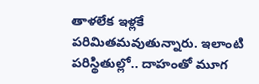తాళలేక ఇళ్లకే పరిమితమవుతున్నారు. ఇలాంటి పరిస్థితుల్లో.. దాహంతో మూగ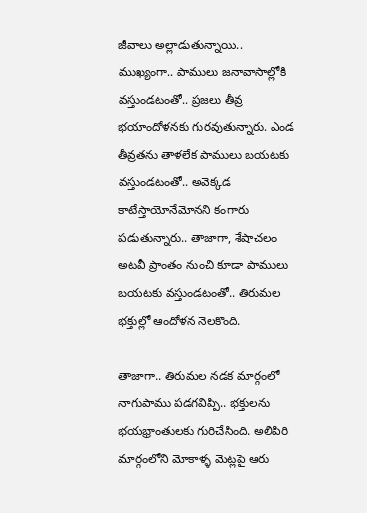జీవాలు అల్లాడుతున్నాయి.. ముఖ్యంగా.. పాములు జనావాసాల్లోకి వస్తుండటంతో.. ప్రజలు తీవ్ర భయాందోళనకు గురవుతున్నారు. ఎండ తీవ్రతను తాళలేక పాములు బయటకు వస్తుండటంతో.. అవెక్కడ కాటేస్తాయోనేమోనని కంగారు పడుతున్నారు.. తాజాగా, శేషాచలం అటవీ ప్రాంతం నుంచి కూడా పాములు బయటకు వస్తుండటంతో.. తిరుమల భక్తుల్లో ఆందోళన నెలకొంది.

తాజాగా.. తిరుమల నడక మార్గంలో నాగుపాము పడగవిప్పి.. భక్తులను భయభ్రాంతులకు గురిచేసింది. అలిపిరి మార్గంలోని మోకాళ్ళ మెట్లపై ఆరు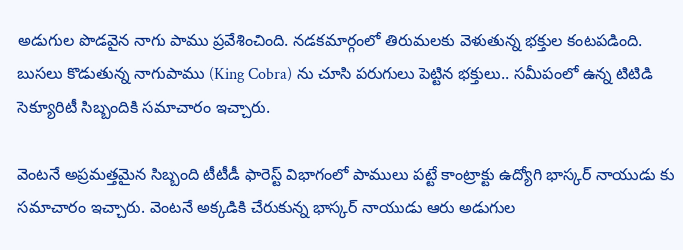అడుగుల పొడవైన నాగు పాము ప్రవేశించింది. నడకమార్గంలో తిరుమలకు వెళుతున్న భక్తుల కంటపడింది. బుసలు కొడుతున్న నాగుపాము (King Cobra) ను చూసి పరుగులు పెట్టిన భక్తులు.. సమీపంలో ఉన్న టిటిడి సెక్యూరిటీ సిబ్బందికి సమాచారం ఇచ్చారు.

వెంటనే అప్రమత్తమైన సిబ్బంది టీటీడీ ఫారెస్ట్ విభాగంలో పాములు పట్టే కాంట్రాక్టు ఉద్యోగి భాస్కర్ నాయుడు కు సమాచారం ఇచ్చారు. వెంటనే అక్కడికి చేరుకున్న భాస్కర్ నాయుడు ఆరు అడుగుల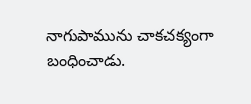నాగుపామును చాకచక్యంగా బంధించాడు.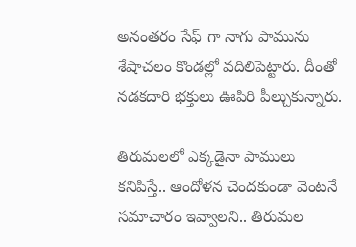అనంతరం సేఫ్ గా నాగు పామును శేషాచలం కొండల్లో వదిలిపెట్టారు. దీంతో నడకదారి భక్తులు ఊపిరి పీల్చుకున్నారు.

తిరుమలలో ఎక్కడైనా పాములు కనిపిస్తే.. ఆందోళన చెందకుండా వెంటనే సమాచారం ఇవ్వాలని.. తిరుమల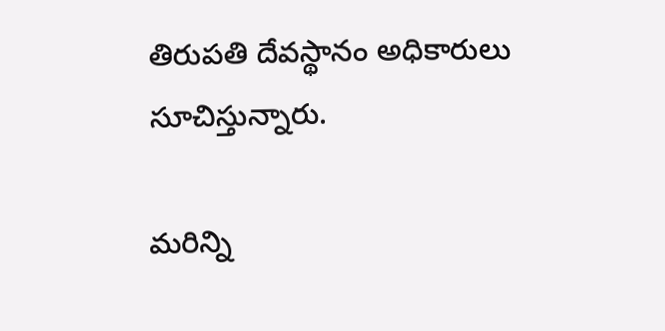తిరుపతి దేవస్థానం అధికారులు సూచిస్తున్నారు.

మరిన్ని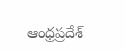ఆంధ్రప్రదేశ్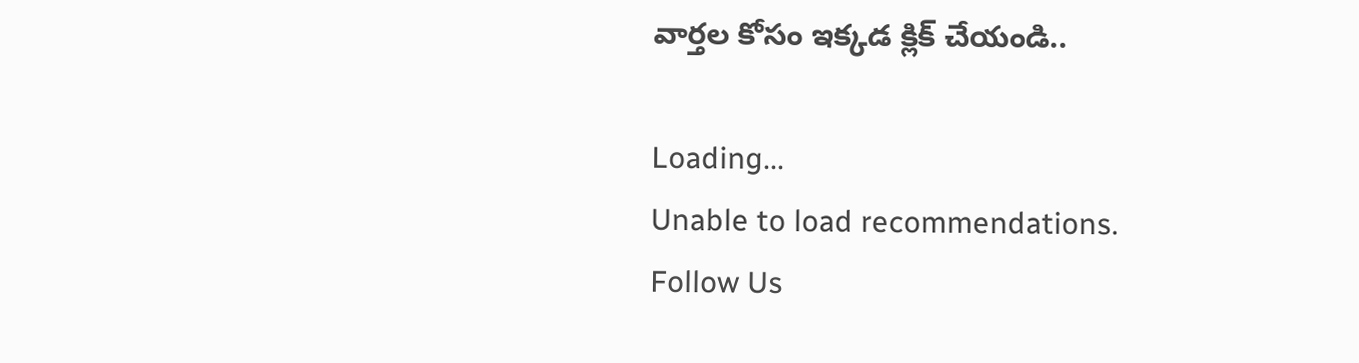వార్తల కోసం ఇక్కడ క్లిక్ చేయండి..

Loading...
Unable to load recommendations.
Follow Us